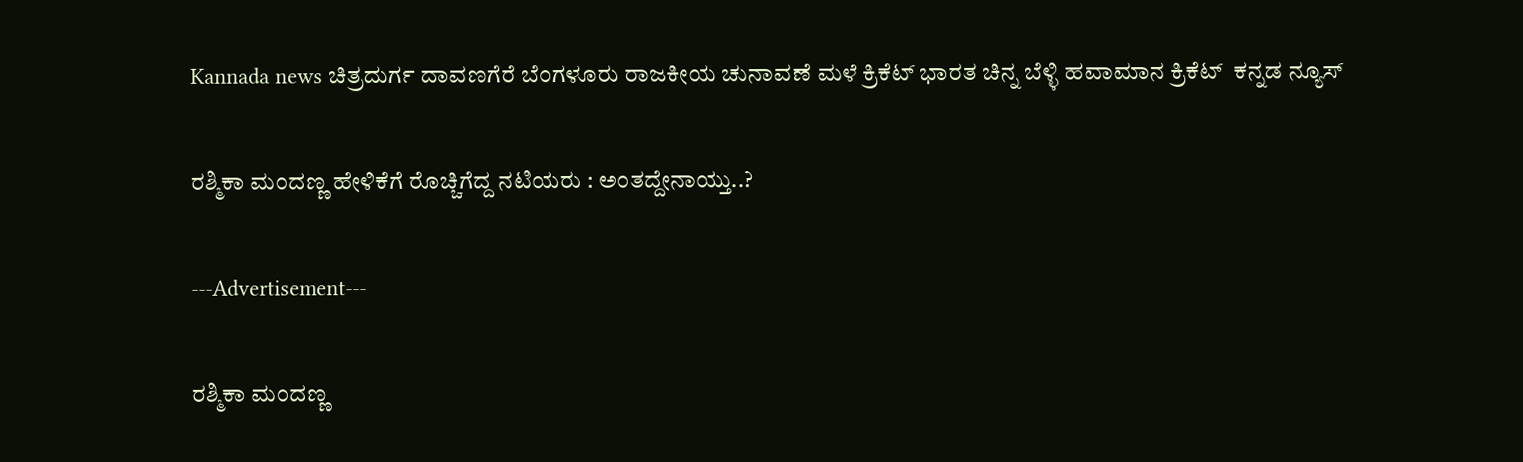Kannada news ಚಿತ್ರದುರ್ಗ ದಾವಣಗೆರೆ ಬೆಂಗಳೂರು ರಾಜಕೀಯ ಚುನಾವಣೆ ಮಳೆ ಕ್ರಿಕೆಟ್ ಭಾರತ ಚಿನ್ನ ಬೆಳ್ಳಿ ಹವಾಮಾನ ಕ್ರಿಕೆಟ್  ಕನ್ನಡ ನ್ಯೂಸ್

ರಶ್ಮಿಕಾ ಮಂದಣ್ಣ ಹೇಳಿಕೆಗೆ ರೊಚ್ಚಿಗೆದ್ದ ನಟಿಯರು : ಅಂತದ್ದೇನಾಯ್ತು..?

---Advertisement---

ರಶ್ಮಿಕಾ ಮಂದಣ್ಣ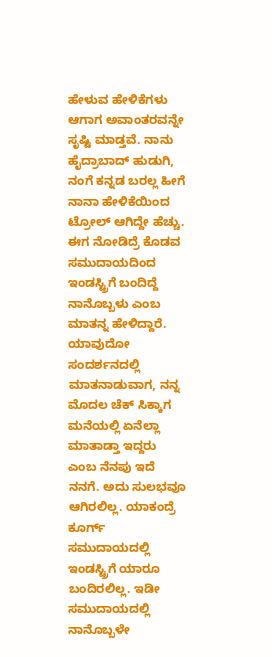ಹೇಳುವ ಹೇಳಿಕೆಗಳು ಆಗಾಗ ಅವಾಂತರವನ್ನೇ ಸೃಷ್ಟಿ ಮಾಡ್ತವೆ. ನಾನು ಹೈದ್ರಾಬಾದ್ ಹುಡುಗಿ, ನಂಗೆ ಕನ್ನಡ ಬರಲ್ಲ ಹೀಗೆ ನಾನಾ ಹೇಳಿಕೆಯಿಂದ ಟ್ರೋಲ್ ಆಗಿದ್ದೇ ಹೆಚ್ಚು. ಈಗ ನೋಡಿದ್ರೆ ಕೊಡವ ಸಮುದಾಯದಿಂದ ಇಂಡಸ್ಟ್ರಿಗೆ ಬಂದಿದ್ದೆ ನಾನೊಬ್ಬಳು ಎಂಬ ಮಾತನ್ನ ಹೇಳಿದ್ದಾರೆ. ಯಾವುದೋ ಸಂದರ್ಶನದಲ್ಲಿ ಮಾತನಾಡುವಾಗ, ನನ್ನ ಮೊದಲ ಚೆಕ್ ಸಿಕ್ಕಾಗ ಮನೆಯಲ್ಲಿ ಏನೆಲ್ಲಾ ಮಾತಾಡ್ತಾ ಇದ್ದರು ಎಂಬ ನೆನಪು ಇದೆ ನನಗೆ. ಅದು ಸುಲಭವೂ ಆಗಿರಲಿಲ್ಲ. ಯಾಕಂದ್ರೆ ಕೂರ್ಗ್ ಸಮುದಾಯದಲ್ಲಿ ಇಂಡಸ್ಟ್ರಿಗೆ ಯಾರೂ ಬಂದಿರಲಿಲ್ಲ. ಇಡೀ ಸಮುದಾಯದಲ್ಲಿ ನಾನೊಬ್ಬಳೇ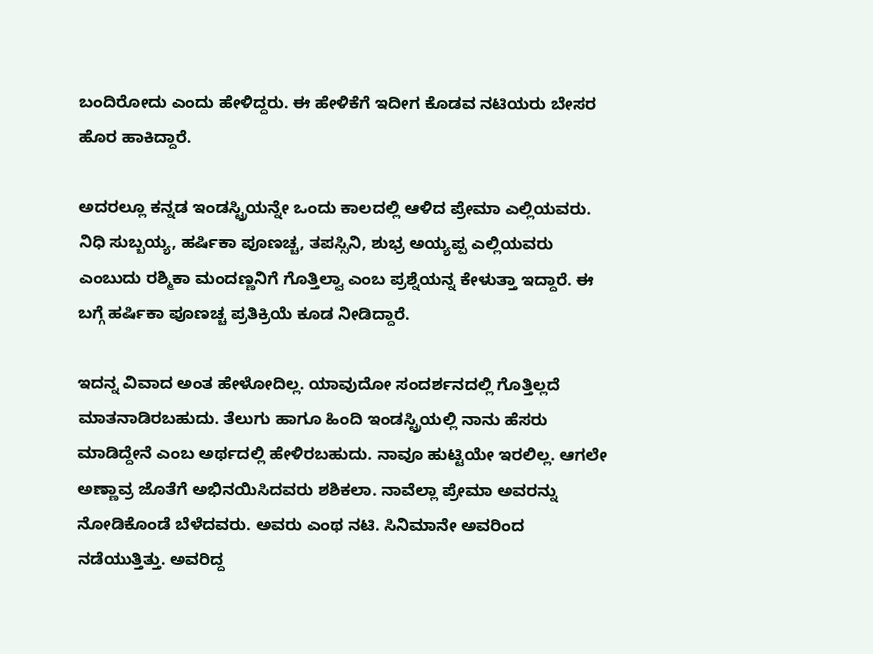ಬಂದಿರೋದು ಎಂದು ಹೇಳಿದ್ದರು. ಈ ಹೇಳಿಕೆಗೆ ಇದೀಗ ಕೊಡವ ನಟಿಯರು ಬೇಸರ ಹೊರ ಹಾಕಿದ್ದಾರೆ.

ಅದರಲ್ಲೂ ಕನ್ನಡ ಇಂಡಸ್ಟ್ರಿಯನ್ನೇ ಒಂದು ಕಾಲದಲ್ಲಿ ಆಳಿದ ಪ್ರೇಮಾ ಎಲ್ಲಿಯವರು. ನಿಧಿ ಸುಬ್ಬಯ್ಯ, ಹರ್ಷಿಕಾ ಪೂಣಚ್ಚ, ತಪಸ್ಸಿನಿ, ಶುಭ್ರ ಅಯ್ಯಪ್ಪ ಎಲ್ಲಿಯವರು ಎಂಬುದು ರಶ್ಮಿಕಾ ಮಂದಣ್ಣನಿಗೆ ಗೊತ್ತಿಲ್ವಾ ಎಂಬ ಪ್ರಶ್ನೆಯನ್ನ ಕೇಳುತ್ತಾ ಇದ್ದಾರೆ. ಈ ಬಗ್ಗೆ ಹರ್ಷಿಕಾ ಪೂಣಚ್ಚ ಪ್ರತಿಕ್ರಿಯೆ ಕೂಡ ನೀಡಿದ್ದಾರೆ.

ಇದನ್ನ ವಿವಾದ ಅಂತ ಹೇಳೋದಿಲ್ಲ. ಯಾವುದೋ ಸಂದರ್ಶನದಲ್ಲಿ ಗೊತ್ತಿಲ್ಲದೆ ಮಾತನಾಡಿರಬಹುದು. ತೆಲುಗು ಹಾಗೂ ಹಿಂದಿ ಇಂಡಸ್ಟ್ರಿಯಲ್ಲಿ ನಾನು ಹೆಸರು ಮಾಡಿದ್ದೇನೆ ಎಂಬ ಅರ್ಥದಲ್ಲಿ ಹೇಳಿರಬಹುದು. ನಾವೂ ಹುಟ್ಟಿಯೇ ಇರಲಿಲ್ಲ. ಆಗಲೇ ಅಣ್ಣಾವ್ರ‌ ಜೊತೆಗೆ ಅಭಿನಯಿಸಿದವರು ಶಶಿಕಲಾ. ನಾವೆಲ್ಲಾ ಪ್ರೇಮಾ ಅವರನ್ನು ನೋಡಿಕೊಂಡೆ ಬೆಳೆದವರು. ಅವರು ಎಂಥ ನಟಿ. ಸಿನಿಮಾನೇ ಅವರಿಂದ ನಡೆಯುತ್ತಿತ್ತು. ಅವರಿದ್ದ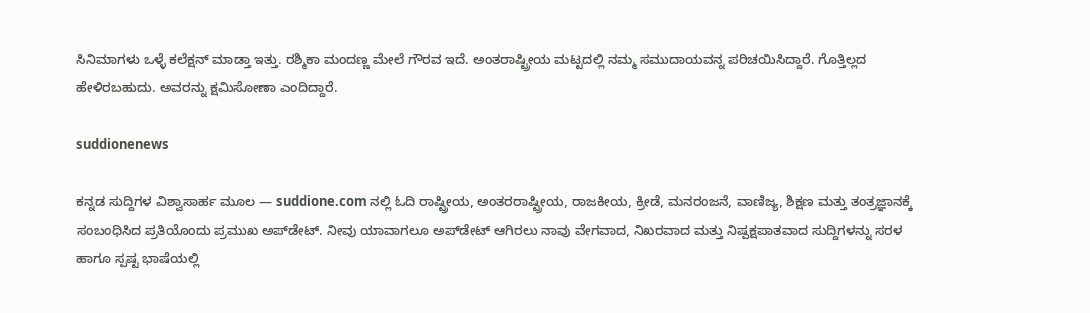ಸಿನಿಮಾಗಳು ಒಳ್ಳೆ ಕಲೆಕ್ಷನ್ ಮಾಡ್ತಾ ಇತ್ತು. ರಶ್ಮಿಕಾ ಮಂದಣ್ಣ ಮೇಲೆ ಗೌರವ ಇದೆ. ಅಂತರಾಷ್ಟ್ರೀಯ ಮಟ್ಟದಲ್ಲಿ ನಮ್ಮ ಸಮುದಾಯವನ್ನ ಪರಿಚಯಿಸಿದ್ದಾರೆ. ಗೊತ್ತಿಲ್ಲದ ಹೇಳಿರಬಹುದು. ಅವರನ್ನು ಕ್ಷಮಿಸೋಣಾ ಎಂದಿದ್ದಾರೆ.

suddionenews

ಕನ್ನಡ ಸುದ್ದಿಗಳ ವಿಶ್ವಾಸಾರ್ಹ ಮೂಲ — suddione.com ನಲ್ಲಿ ಓದಿ ರಾಷ್ಟ್ರೀಯ, ಅಂತರರಾಷ್ಟ್ರೀಯ, ರಾಜಕೀಯ, ಕ್ರೀಡೆ, ಮನರಂಜನೆ, ವಾಣಿಜ್ಯ, ಶಿಕ್ಷಣ ಮತ್ತು ತಂತ್ರಜ್ಞಾನಕ್ಕೆ ಸಂಬಂಧಿಸಿದ ಪ್ರತಿಯೊಂದು ಪ್ರಮುಖ ಅಪ್‌ಡೇಟ್. ನೀವು ಯಾವಾಗಲೂ ಅಪ್‌ಡೇಟ್ ಆಗಿರಲು ನಾವು ವೇಗವಾದ, ನಿಖರವಾದ ಮತ್ತು ನಿಷ್ಪಕ್ಷಪಾತವಾದ ಸುದ್ದಿಗಳನ್ನು ಸರಳ ಹಾಗೂ ಸ್ಪಷ್ಟ ಭಾಷೆಯಲ್ಲಿ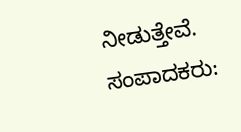ನೀಡುತ್ತೇವೆ. ಸಂಪಾದಕರು: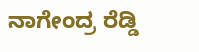ನಾಗೇಂದ್ರ ರೆಡ್ಡಿ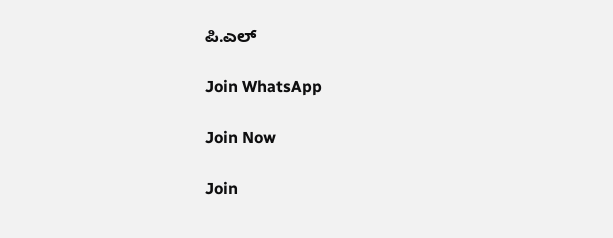ಪಿ.ಎಲ್

Join WhatsApp

Join Now

Join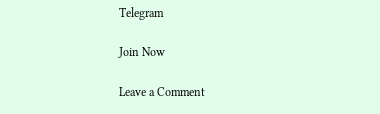Telegram

Join Now

Leave a Comment